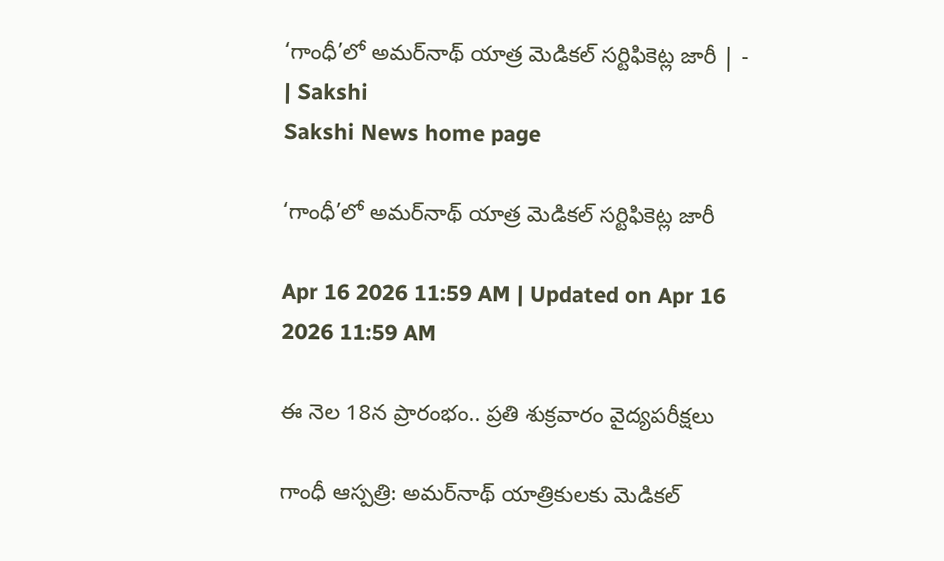‘గాంధీ’లో అమర్‌నాథ్‌ యాత్ర మెడికల్‌ సర్టిఫికెట్ల జారీ | - | Sakshi
Sakshi News home page

‘గాంధీ’లో అమర్‌నాథ్‌ యాత్ర మెడికల్‌ సర్టిఫికెట్ల జారీ

Apr 16 2026 11:59 AM | Updated on Apr 16 2026 11:59 AM

ఈ నెల 18న ప్రారంభం.. ప్రతి శుక్రవారం వైద్యపరీక్షలు

గాంధీ ఆస్పత్రి: అమర్‌నాథ్‌ యాత్రికులకు మెడికల్‌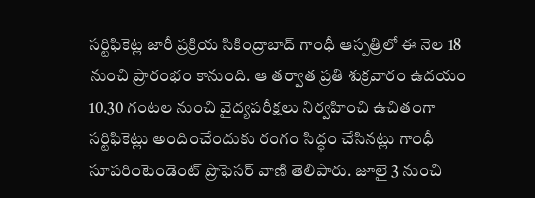సర్టిఫికెట్ల జారీ ప్రక్రియ సికింద్రాబాద్‌ గాంధీ ఆస్పత్రిలో ఈ నెల 18 నుంచి ప్రారంభం కానుంది. ఆ తర్వాత ప్రతి శుక్రవారం ఉదయం 10.30 గంటల నుంచి వైద్యపరీక్షలు నిర్వహించి ఉచితంగా సర్టిఫికెట్లు అందించేందుకు రంగం సిద్ధం చేసినట్లు గాంధీ సూపరింటెండెంట్‌ ప్రొఫెసర్‌ వాణి తెలిపారు. జూలై 3 నుంచి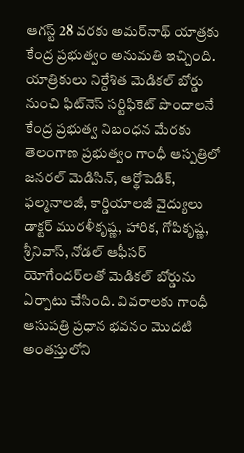ఆగస్ట్‌ 28 వరకు అమర్‌నాథ్‌ యాత్రకు కేంద్ర ప్రభుత్వం అనుమతి ఇచ్చింది. యాత్రికులు నిర్దేశిత మెడికల్‌ బోర్డు నుంచి ఫిట్‌నెస్‌ సర్టిఫికెట్‌ పొందాలనే కేంద్ర ప్రభుత్వ నిబంధన మేరకు తెలంగాణ ప్రభుత్వం గాంధీ ఆస్పత్రిలో జనరల్‌ మెడిసిన్‌, ఆర్థోపెడిక్‌, ఫల్మనాలజీ, కార్డియాలజీ వైద్యులు డాక్టర్‌ మురళీకృష్ణ, హారిక, గోపికృష్ణ, శ్రీనివాస్‌, నోడల్‌ ఆఫీసర్‌ యోగేందర్‌లతో మెడికల్‌ బోర్డును ఏర్పాటు చేసింది. వివరాలకు గాంధీ ఆసుపత్రి ప్రధాన భవనం మొదటి అంతస్తులోని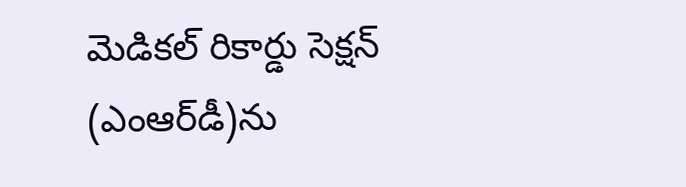మెడికల్‌ రికార్డు సెక్షన్‌ (ఎంఆర్‌డీ)ను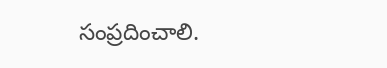సంప్రదించాలి.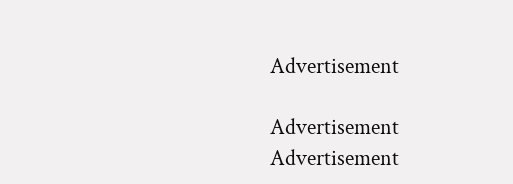Advertisement

Advertisement
Advertisement